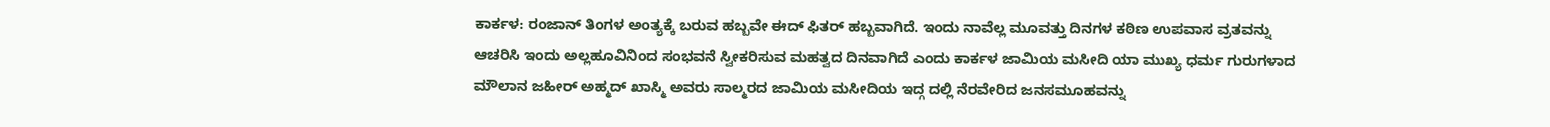ಕಾರ್ಕಳ: ರಂಜಾನ್ ತಿಂಗಳ ಅಂತ್ಯಕ್ಕೆ ಬರುವ ಹಬ್ಬವೇ ಈದ್ ಫಿತರ್ ಹಬ್ಬವಾಗಿದೆ. ಇಂದು ನಾವೆಲ್ಲ ಮೂವತ್ತು ದಿನಗಳ ಕಠಿಣ ಉಪವಾಸ ವ್ರತವನ್ನು ಆಚರಿಸಿ ಇಂದು ಅಲ್ಲಹೂವಿನಿಂದ ಸಂಭವನೆ ಸ್ವೀಕರಿಸುವ ಮಹತ್ವದ ದಿನವಾಗಿದೆ ಎಂದು ಕಾರ್ಕಳ ಜಾಮಿಯ ಮಸೀದಿ ಯಾ ಮುಖ್ಯ ಧರ್ಮ ಗುರುಗಳಾದ ಮೌಲಾನ ಜಹೀರ್ ಅಹ್ಮದ್ ಖಾಸ್ಮಿ ಅವರು ಸಾಲ್ಮರದ ಜಾಮಿಯ ಮಸೀದಿಯ ಇದ್ಗ ದಲ್ಲಿ ನೆರವೇರಿದ ಜನಸಮೂಹವನ್ನು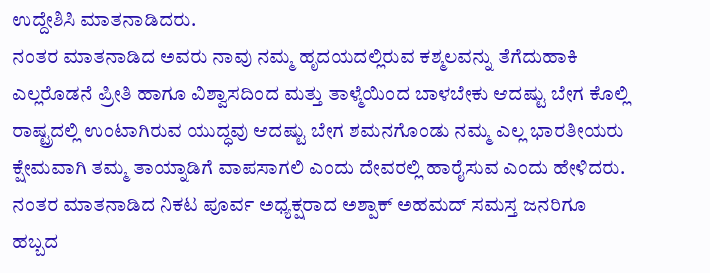ಉದ್ದೇಶಿಸಿ ಮಾತನಾಡಿದರು.
ನಂತರ ಮಾತನಾಡಿದ ಅವರು ನಾವು ನಮ್ಮ ಹೃದಯದಲ್ಲಿರುವ ಕಶ್ಮಲವನ್ನು ತೆಗೆದುಹಾಕಿ ಎಲ್ಲರೊಡನೆ ಪ್ರೀತಿ ಹಾಗೂ ವಿಶ್ವಾಸದಿಂದ ಮತ್ತು ತಾಳ್ಮೆಯಿಂದ ಬಾಳಬೇಕು ಆದಷ್ಟು ಬೇಗ ಕೊಲ್ಲಿ ರಾಷ್ಟ್ರದಲ್ಲಿ ಉಂಟಾಗಿರುವ ಯುದ್ಧವು ಆದಷ್ಟು ಬೇಗ ಶಮನಗೊಂಡು ನಮ್ಮ ಎಲ್ಲ ಭಾರತೀಯರು ಕ್ಷೇಮವಾಗಿ ತಮ್ಮ ತಾಯ್ನಾಡಿಗೆ ವಾಪಸಾಗಲಿ ಎಂದು ದೇವರಲ್ಲಿ ಹಾರೈಸುವ ಎಂದು ಹೇಳಿದರು.
ನಂತರ ಮಾತನಾಡಿದ ನಿಕಟ ಪೂರ್ವ ಅಧ್ಯಕ್ಷರಾದ ಅಶ್ಪಾಕ್ ಅಹಮದ್ ಸಮಸ್ತ ಜನರಿಗೂ ಹಬ್ಬದ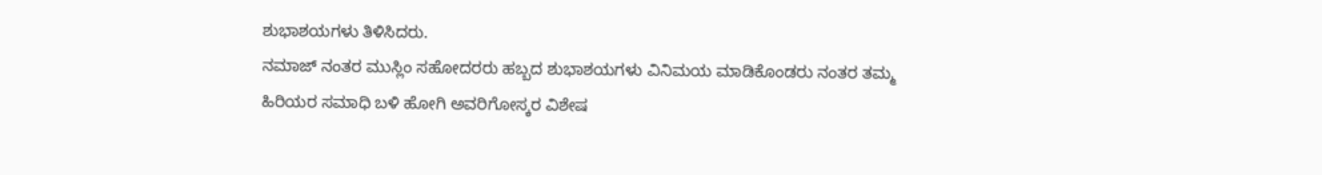ಶುಭಾಶಯಗಳು ತಿಳಿಸಿದರು.
ನಮಾಜ್ ನಂತರ ಮುಸ್ಲಿಂ ಸಹೋದರರು ಹಬ್ಬದ ಶುಭಾಶಯಗಳು ವಿನಿಮಯ ಮಾಡಿಕೊಂಡರು ನಂತರ ತಮ್ಮ ಹಿರಿಯರ ಸಮಾಧಿ ಬಳಿ ಹೋಗಿ ಅವರಿಗೋಸ್ಕರ ವಿಶೇಷ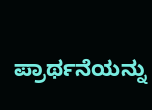ಪ್ರಾರ್ಥನೆಯನ್ನು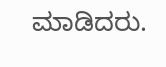ಮಾಡಿದರು.